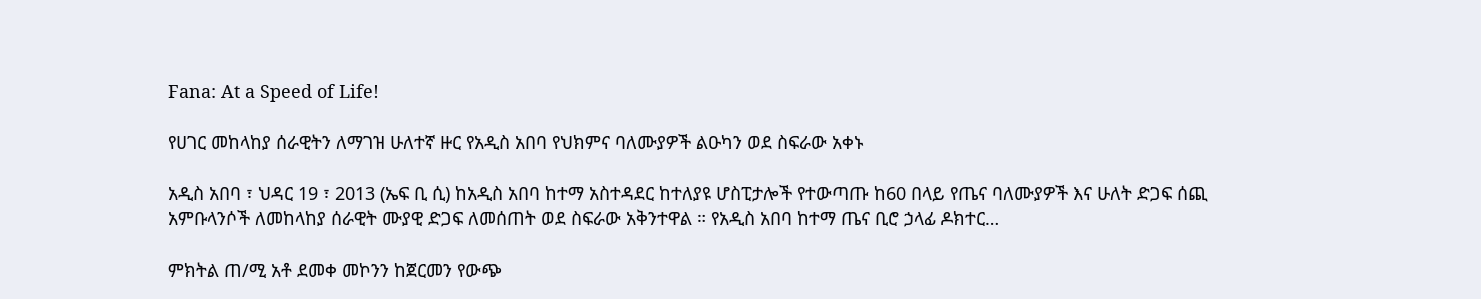Fana: At a Speed of Life!

የሀገር መከላከያ ሰራዊትን ለማገዝ ሁለተኛ ዙር የአዲስ አበባ የህክምና ባለሙያዎች ልዑካን ወደ ስፍራው አቀኑ

አዲስ አበባ ፣ ህዳር 19 ፣ 2013 (ኤፍ ቢ ሲ) ከአዲስ አበባ ከተማ አስተዳደር ከተለያዩ ሆስፒታሎች የተውጣጡ ከ60 በላይ የጤና ባለሙያዎች እና ሁለት ድጋፍ ሰጪ አምቡላንሶች ለመከላከያ ሰራዊት ሙያዊ ድጋፍ ለመሰጠት ወደ ስፍራው አቅንተዋል ። የአዲስ አበባ ከተማ ጤና ቢሮ ኃላፊ ዶክተር…

ምክትል ጠ/ሚ አቶ ደመቀ መኮንን ከጀርመን የውጭ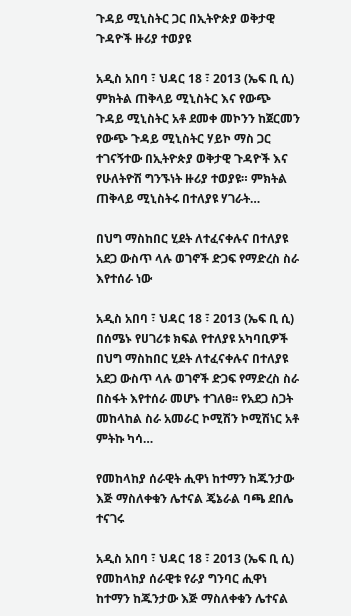ጉዳይ ሚኒስትር ጋር በኢትዮጵያ ወቅታዊ ጉዳዮች ዙሪያ ተወያዩ

አዲስ አበባ ፣ ህዳር 18 ፣ 2013 (ኤፍ ቢ ሲ) ምክትል ጠቅላይ ሚኒስትር እና የውጭ ጉዳይ ሚኒስትር አቶ ደመቀ መኮንን ከጀርመን የውጭ ጉዳይ ሚኒስትር ሃይኮ ማስ ጋር ተገናኝተው በኢትዮጵያ ወቅታዊ ጉዳዮች እና የሁለትዮሽ ግንኙነት ዙሪያ ተወያዩ። ምክትል ጠቅላይ ሚኒስትሩ በተለያዩ ሃገራት…

በህግ ማስከበር ሂደት ለተፈናቀሉና በተለያዩ አደጋ ውስጥ ላሉ ወገኖች ድጋፍ የማድረስ ስራ እየተሰራ ነው

አዲስ አበባ ፣ ህዳር 18 ፣ 2013 (ኤፍ ቢ ሲ) በሰሜኑ የሀገሪቱ ክፍል የተለያዩ አካባቢዎች በህግ ማስከበር ሂደት ለተፈናቀሉና በተለያዩ አደጋ ውስጥ ላሉ ወገኖች ድጋፍ የማድረስ ስራ በስፋት እየተሰራ መሆኑ ተገለፀ፡፡ የአደጋ ስጋት መከላከል ስራ አመራር ኮሚሽን ኮሚሽነር አቶ ምትኩ ካሳ…

የመከላከያ ሰራዊት ሒዋነ ከተማን ከጁንታው እጅ ማስለቀቁን ሌተናል ጄኔራል ባጫ ደበሌ ተናገሩ

አዲስ አበባ ፣ ህዳር 18 ፣ 2013 (ኤፍ ቢ ሲ) የመከላከያ ሰራዊቱ የራያ ግንባር ሒዋነ ከተማን ከጁንታው እጅ ማስለቀቁን ሌተናል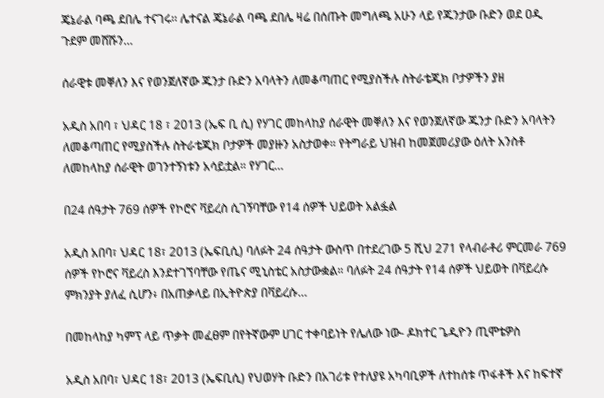ጄኔራል ባጫ ደበሌ ተናገሩ፡፡ ሌተናል ጄኔራል ባጫ ደበሌ ዛሬ በሰጡት መግለጫ አሁን ላይ የጁንታው ቡድን ወደ ዐዲ ጉደም መሸሹን…

ሰራዊቱ መቐለን እና የወንጀለኛው ጁንታ ቡድን አባላትን ለመቆጣጠር የሚያስችሉ ስትራቴጂክ ቦታዎችን ያዘ

አዲስ አበባ ፣ ህዳር 18 ፣ 2013 (ኤፍ ቢ ሲ) የሃገር መከላከያ ሰራዊት መቐለን እና የወንጀለኛው ጁንታ ቡድን አባላትን ለመቆጣጠር የሚያስችሉ ስትራቴጂክ ቦታዎች መያዙን አስታወቀ። የትግራይ ህዝብ ከመጀመሪያው ዕለት አንስቶ ለመከላከያ ሰራዊት ወገንተኝነቱን አሳይቷል። የሃገር…

በ24 ሰዓታት 769 ሰዎች የኮሮና ቫይረስ ሲገኝባቸው የ14 ሰዎች ህይወት አልፏል

አዲስ አበባ፣ ህዳር 18፣ 2013 (ኤፍቢሲ) ባለፉት 24 ሰዓታት ውስጥ በተደረገው 5 ሺህ 271 የላብራቶሪ ምርመራ 769 ሰዎች የኮሮና ቫይረስ እንደተገኘባቸው የጤና ሚኒስቴር አስታውቋል። ባለፉት 24 ሰዓታት የ14 ሰዎች ህይወት በቫይረሱ ምክንያት ያለፈ ሲሆን፥ በአጠቃላይ በኢትዮጵያ በቫይረሱ…

በመከላከያ ካምፕ ላይ ጥቃት መፈፀም በየትኛውም ሀገር ተቀባይነት የሌለው ነው- ዶክተር ጌዲዮን ጢሞቴዎስ

አዲስ አበባ፣ ህዳር 18፣ 2013 (ኤፍቢሲ) የህወሃት ቡድን በአገሪቱ የተለያዩ አካባቢዎች ለተከሰቱ ጥፋቶች እና ከፍተኛ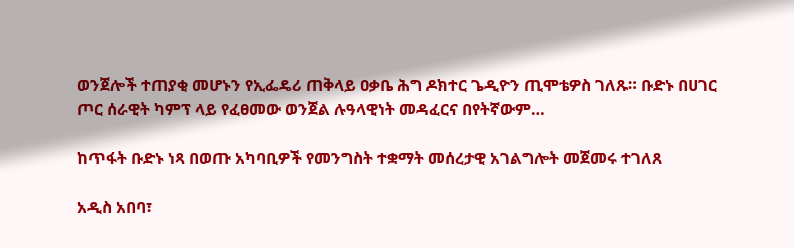ወንጀሎች ተጠያቂ መሆኑን የኢፌዴሪ ጠቅላይ ዐቃቤ ሕግ ዶክተር ጌዲዮን ጢሞቴዎስ ገለጹ። ቡድኑ በሀገር ጦር ሰራዊት ካምፕ ላይ የፈፀመው ወንጀል ሉዓላዊነት መዳፈርና በየትኛውም…

ከጥፋት ቡድኑ ነጻ በወጡ አካባቢዎች የመንግስት ተቋማት መሰረታዊ አገልግሎት መጀመሩ ተገለጸ

አዲስ አበባ፣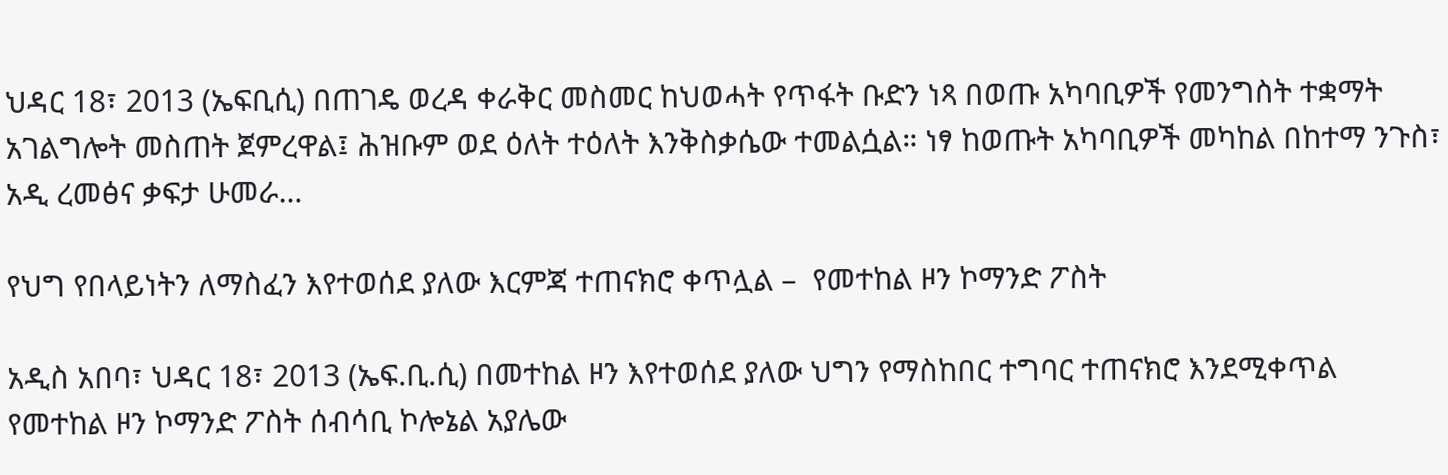ህዳር 18፣ 2013 (ኤፍቢሲ) በጠገዴ ወረዳ ቀራቅር መስመር ከህወሓት የጥፋት ቡድን ነጻ በወጡ አካባቢዎች የመንግስት ተቋማት አገልግሎት መስጠት ጀምረዋል፤ ሕዝቡም ወደ ዕለት ተዕለት እንቅስቃሴው ተመልሷል። ነፃ ከወጡት አካባቢዎች መካከል በከተማ ንጉስ፣ አዲ ረመፅና ቃፍታ ሁመራ…

የህግ የበላይነትን ለማስፈን እየተወሰደ ያለው እርምጃ ተጠናክሮ ቀጥሏል –  የመተከል ዞን ኮማንድ ፖስት

አዲስ አበባ፣ ህዳር 18፣ 2013 (ኤፍ.ቢ.ሲ) በመተከል ዞን እየተወሰደ ያለው ህግን የማስከበር ተግባር ተጠናክሮ እንደሚቀጥል የመተከል ዞን ኮማንድ ፖስት ሰብሳቢ ኮሎኔል አያሌው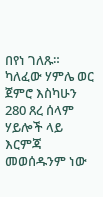በየነ ገለጹ። ካለፈው ሃምሌ ወር ጀምሮ እስካሁን 280 ጸረ ሰላም ሃይሎች ላይ እርምጃ መወሰዱንም ነው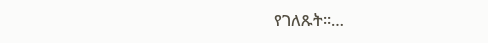የገለጹት።…